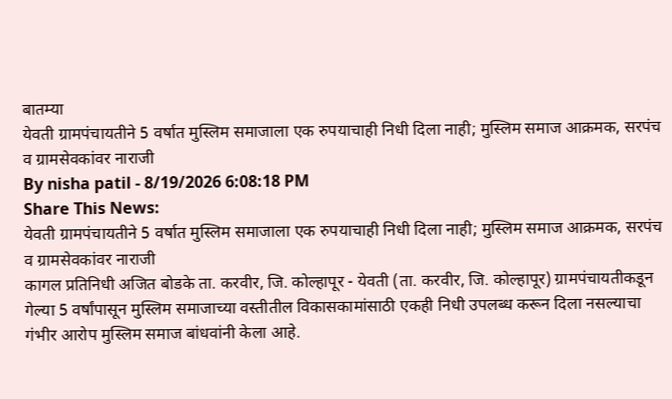बातम्या
येवती ग्रामपंचायतीने 5 वर्षात मुस्लिम समाजाला एक रुपयाचाही निधी दिला नाही; मुस्लिम समाज आक्रमक, सरपंच व ग्रामसेवकांवर नाराजी
By nisha patil - 8/19/2026 6:08:18 PM
Share This News:
येवती ग्रामपंचायतीने 5 वर्षात मुस्लिम समाजाला एक रुपयाचाही निधी दिला नाही; मुस्लिम समाज आक्रमक, सरपंच व ग्रामसेवकांवर नाराजी
कागल प्रतिनिधी अजित बोडके ता. करवीर, जि. कोल्हापूर - येवती (ता. करवीर, जि. कोल्हापूर) ग्रामपंचायतीकडून गेल्या 5 वर्षांपासून मुस्लिम समाजाच्या वस्तीतील विकासकामांसाठी एकही निधी उपलब्ध करून दिला नसल्याचा गंभीर आरोप मुस्लिम समाज बांधवांनी केला आहे.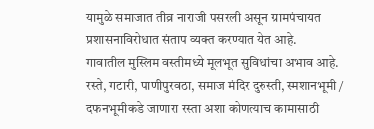यामुळे समाजात तीव्र नाराजी पसरली असून ग्रामपंचायत प्रशासनाविरोधात संताप व्यक्त करण्यात येत आहे.
गावातील मुस्लिम वस्तीमध्ये मूलभूत सुविधांचा अभाव आहे. रस्ते, गटारी, पाणीपुरवठा, समाज मंदिर दुरुस्ती, स्मशानभूमी / दफनभूमीकडे जाणारा रस्ता अशा कोणत्याच कामासाठी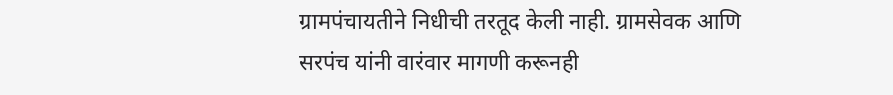ग्रामपंचायतीने निधीची तरतूद केली नाही. ग्रामसेवक आणि सरपंच यांनी वारंवार मागणी करूनही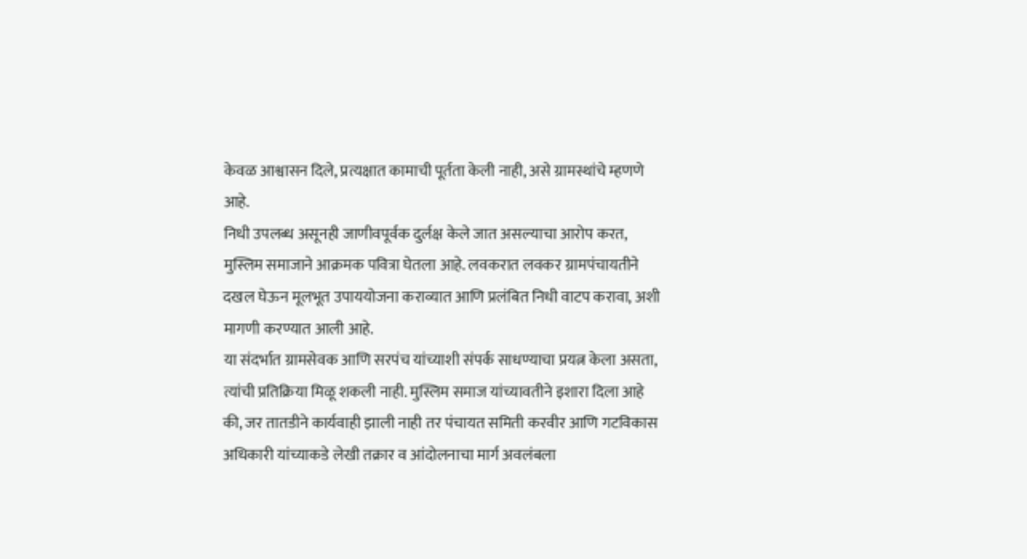केवळ आश्वासन दिले, प्रत्यक्षात कामाची पूर्तता केली नाही, असे ग्रामस्थांचे म्हणणे आहे.
निधी उपलब्ध असूनही जाणीवपूर्वक दुर्लक्ष केले जात असल्याचा आरोप करत, मुस्लिम समाजाने आक्रमक पवित्रा घेतला आहे. लवकरात लवकर ग्रामपंचायतीने दखल घेऊन मूलभूत उपाययोजना कराव्यात आणि प्रलंबित निधी वाटप करावा, अशी मागणी करण्यात आली आहे.
या संदर्भात ग्रामसेवक आणि सरपंच यांच्याशी संपर्क साधण्याचा प्रयत्न केला असता, त्यांची प्रतिक्रिया मिळू शकली नाही. मुस्लिम समाज यांच्यावतीने इशारा दिला आहे की, जर तातडीने कार्यवाही झाली नाही तर पंचायत समिती करवीर आणि गटविकास अधिकारी यांच्याकडे लेखी तक्रार व आंदोलनाचा मार्ग अवलंबला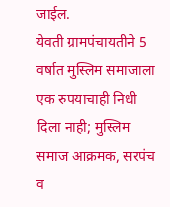जाईल.
येवती ग्रामपंचायतीने 5 वर्षात मुस्लिम समाजाला एक रुपयाचाही निधी दिला नाही; मुस्लिम समाज आक्रमक, सरपंच व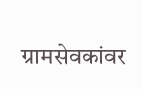ग्रामसेवकांवर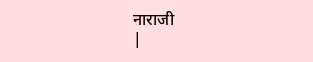नाराजी
|